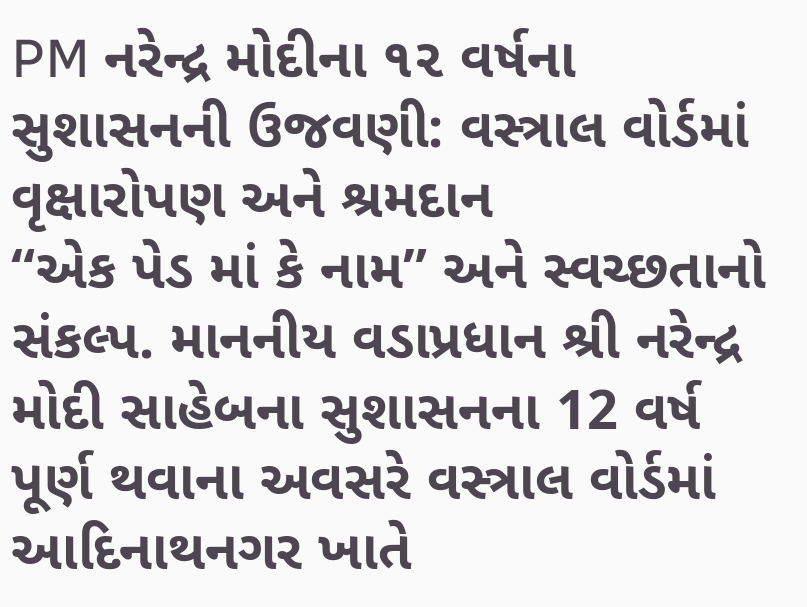PM નરેન્દ્ર મોદીના ૧૨ વર્ષના સુશાસનની ઉજવણી: વસ્ત્રાલ વોર્ડમાં વૃક્ષારોપણ અને શ્રમદાન
“એક પેડ માં કે નામ” અને સ્વચ્છતાનો સંકલ્પ. માનનીય વડાપ્રધાન શ્રી નરેન્દ્ર મોદી સાહેબના સુશાસનના 12 વર્ષ પૂર્ણ થવાના અવસરે વસ્ત્રાલ વોર્ડમાં આદિનાથનગર ખાતે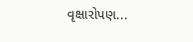વૃક્ષારોપણ...